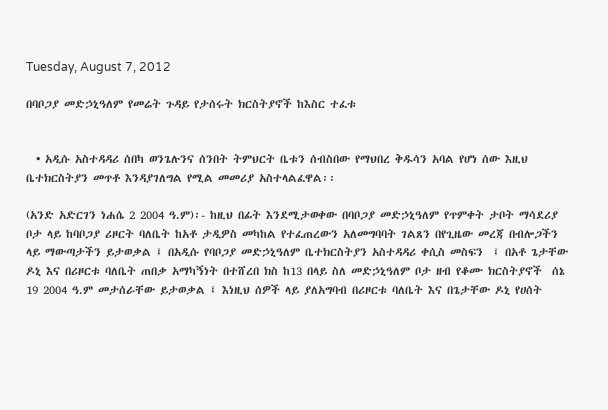Tuesday, August 7, 2012

በባቦጋያ መድኃኒዓለም የመሬት ጉዳይ የታሰሩት ክርስትያኖች ከእስር ተፈቱ


  • አዲሱ አስተዳዳሪ ሰበካ ወንጌሉንና ሰንበት ትምህርት ቤቱን ሰብስበው የማህበረ ቅዱሳን አባል የሆነ ሰው እዚህ ቤተክርስትያን መጥቶ እንዳያገለግል የሚል መመሪያ አስተላልፈዋል፡፡

(አንድ አድርገን ነሐሴ 2 2004 ዓ.ም)፡- ከዚህ በፊት እንደሚታወቀው በባቦጋያ መድኃኒዓለም የጥምቀት ታቦት ማሳደሪያ ቦታ ላይ ከባቦጋያ ሪዞርት ባለቤት ከአቶ ታዲዎስ መካከል የተፈጠረውን አለመግባባት ገልጸን በየጊዜው መረጃ በብሎጋችን ላይ ማውጣታችን ይታወቃል ፤ በአዲሱ የባቦጋያ መድኃኒዓለም ቤተክርስትያን አስተዳዳሪ ቀሲስ መስፍን  ፤ በአቶ ጌታቸው ዶኒ እና በሪዞርቱ ባለቤት ጠበቃ አማካኝነት በተሸረበ ክስ ከ13 በላይ ስለ መድኃኒዓለም ቦታ ዘብ የቆሙ ክርስትያኖች  ሰኔ 19 2004 ዓ.ም መታሰራቸው ይታወቃል ፤ እነዚህ ሰዎች ላይ ያለአግባብ በሪዞርቱ ባለቤት እና በጌታቸው ዶኒ የሀሰት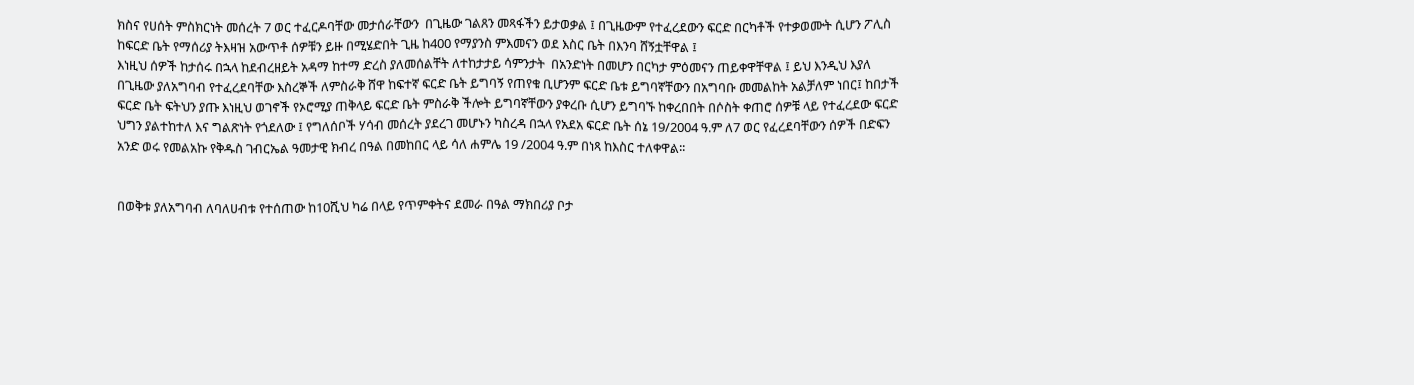ክስና የሀሰት ምስክርነት መሰረት 7 ወር ተፈርዶባቸው መታሰራቸውን  በጊዜው ገልጸን መጻፋችን ይታወቃል ፤ በጊዜውም የተፈረደውን ፍርድ በርካቶች የተቃወሙት ሲሆን ፖሊስ ከፍርድ ቤት የማሰሪያ ትእዛዝ አውጥቶ ሰዎቹን ይዙ በሚሄድበት ጊዜ ከ400 የማያንስ ምእመናን ወደ እስር ቤት በእንባ ሸኝቷቸዋል ፤
እነዚህ ሰዎች ከታሰሩ በኋላ ከደብረዘይት አዳማ ከተማ ድረስ ያለመሰልቸት ለተከታታይ ሳምንታት  በአንድነት በመሆን በርካታ ምዕመናን ጠይቀዋቸዋል ፤ ይህ እንዲህ እያለ በጊዜው ያለአግባብ የተፈረደባቸው እስረኞች ለምስራቅ ሸዋ ከፍተኛ ፍርድ ቤት ይግባኝ የጠየቁ ቢሆንም ፍርድ ቤቱ ይግባኛቸውን በአግባቡ መመልከት አልቻለም ነበር፤ ከበታች ፍርድ ቤት ፍትህን ያጡ እነዚህ ወገኖች የኦሮሚያ ጠቅላይ ፍርድ ቤት ምስራቅ ችሎት ይግባኛቸውን ያቀረቡ ሲሆን ይግባኙ ከቀረበበት በሶስት ቀጠሮ ሰዎቹ ላይ የተፈረደው ፍርድ ህግን ያልተከተለ እና ግልጽነት የጎደለው ፤ የግለሰቦች ሃሳብ መሰረት ያደረገ መሆኑን ካስረዳ በኋላ የአደአ ፍርድ ቤት ሰኔ 19/2004 ዓ.ም ለ7 ወር የፈረደባቸውን ሰዎች በድፍን አንድ ወሩ የመልአኩ የቅዱስ ገብርኤል ዓመታዊ ክብረ በዓል በመከበር ላይ ሳለ ሐምሌ 19 /2004 ዓ.ም በነጻ ከእስር ተለቀዋል፡፡


በወቅቱ ያለአግባብ ለባለሀብቱ የተሰጠው ከ10ሺህ ካሬ በላይ የጥምቀትና ደመራ በዓል ማክበሪያ ቦታ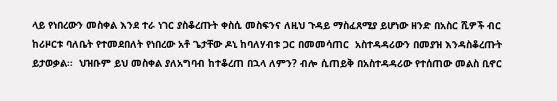ላይ የነበረውን መስቀል እንደ ተራ ነገር ያስቆረጡት ቀስሲ መስፍንና ለዚህ ጉዳይ ማስፈጸሚያ ይሆነው ዘንድ በአስር ሺዎች ብር ከሪዞርቱ ባለቤት የተመደበለት የነበረው አቶ ጌታቸው ዶኒ ከባለሃብቱ ጋር በመመሳጠር  አስተዳዳሪውን በመያዝ እንዳስቆረጡት ይታወቃል፡፡  ህዝቡም ይህ መስቀል ያለአግባብ ከተቆረጠ በኋላ ለምን? ብሎ ሲጠይቅ በአስተዳዳሪው የተሰጠው መልስ ቢኖር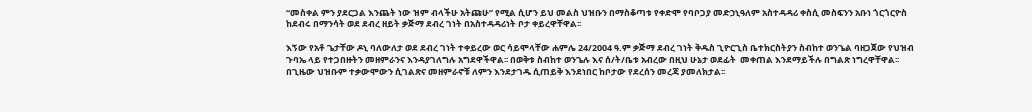“መስቀል ምን ያደርጋል እንጨት ነው ዝም ብላችሁ አትጩሁ” የሚል ሲሆን ይህ መልስ ህዝቡን በማስቆጣቱ የቀድሞ የባቦጋያ መድኃኒዓለም አስተዳዳሪ ቀስሲ መስፍንን አቡነ ጎርጎርዮስ ከደብሩ በማንሳት ወደ ደብረ ዘይት ቃጅማ ደብረ ገነት በአስተዳዳሪነት ቦታ ቀይረዋቸዋል፡፡

እኝው የአቶ ጌታቸው ዶኒ ባለውለታ ወደ ደብረ ገነት ተቀይረው ወር ሳይሞላቸው ሐምሌ 24/2004 ዓ.ም ቃጅማ ደብረ ገነት ቅዱስ ጊዮርጊስ ቤተክርስትያን ስብከተ ወንጌል ባዘጋጀው የህዝብ ጉባኤ ላይ የተጋበዙትን መዘምራንና እንዳያገለግሉ አግደዋችዋል፡፡ በወቅቱ ስብከተ ወንጌሉ እና ሰ/ት/ቤቱ አብረው በዚህ ሁኔታ ወደፊት  መቀጠል እንደማይችሉ በግልጽ ነግረዋቸዋል፡፡ በጊዜው ህዝቡም ተቃውሞውን ሲገልጽና መዘምራኖቹ ለምን እንደታገዱ ሲጠይቅ እንደነበር ከቦታው የደረሰን መረጃ ያመለክታል፡፡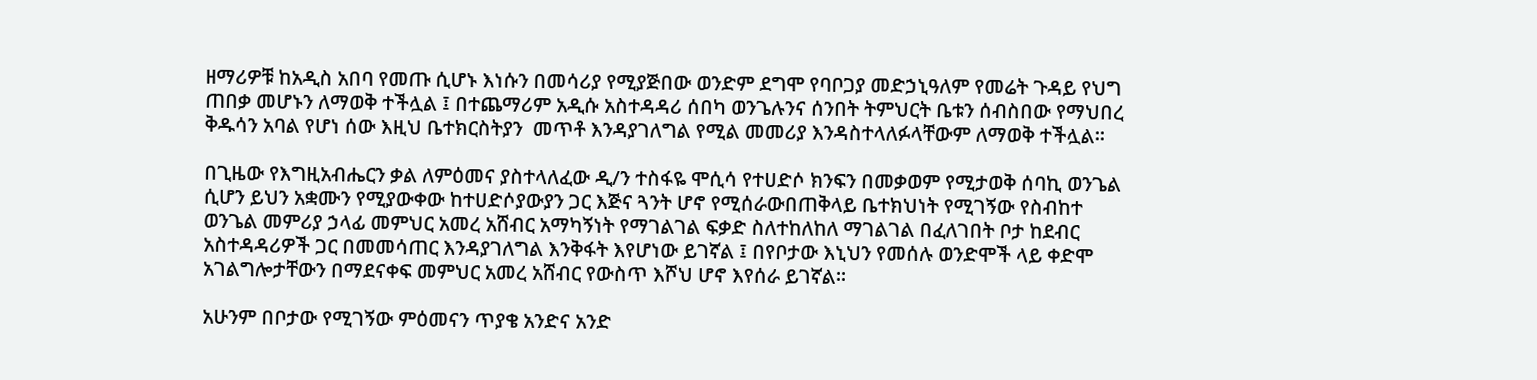ዘማሪዎቹ ከአዲስ አበባ የመጡ ሲሆኑ እነሱን በመሳሪያ የሚያጅበው ወንድም ደግሞ የባቦጋያ መድኃኒዓለም የመሬት ጉዳይ የህግ ጠበቃ መሆኑን ለማወቅ ተችሏል ፤ በተጨማሪም አዲሱ አስተዳዳሪ ሰበካ ወንጌሉንና ሰንበት ትምህርት ቤቱን ሰብስበው የማህበረ ቅዱሳን አባል የሆነ ሰው እዚህ ቤተክርስትያን  መጥቶ እንዳያገለግል የሚል መመሪያ እንዳስተላለፉላቸውም ለማወቅ ተችሏል፡፡

በጊዜው የእግዚአብሔርን ቃል ለምዕመና ያስተላለፈው ዲ/ን ተስፋዬ ሞሲሳ የተሀድሶ ክንፍን በመቃወም የሚታወቅ ሰባኪ ወንጌል ሲሆን ይህን አቋሙን የሚያውቀው ከተሀድሶያውያን ጋር እጅና ጓንት ሆኖ የሚሰራውበጠቅላይ ቤተክህነት የሚገኝው የስብከተ ወንጌል መምሪያ ኃላፊ መምህር አመረ አሸብር አማካኝነት የማገልገል ፍቃድ ስለተከለከለ ማገልገል በፈለገበት ቦታ ከደብር አስተዳዳሪዎች ጋር በመመሳጠር እንዳያገለግል እንቅፋት እየሆነው ይገኛል ፤ በየቦታው እኒህን የመሰሉ ወንድሞች ላይ ቀድሞ አገልግሎታቸውን በማደናቀፍ መምህር አመረ አሸብር የውስጥ እሾህ ሆኖ እየሰራ ይገኛል፡፡

አሁንም በቦታው የሚገኝው ምዕመናን ጥያቄ አንድና አንድ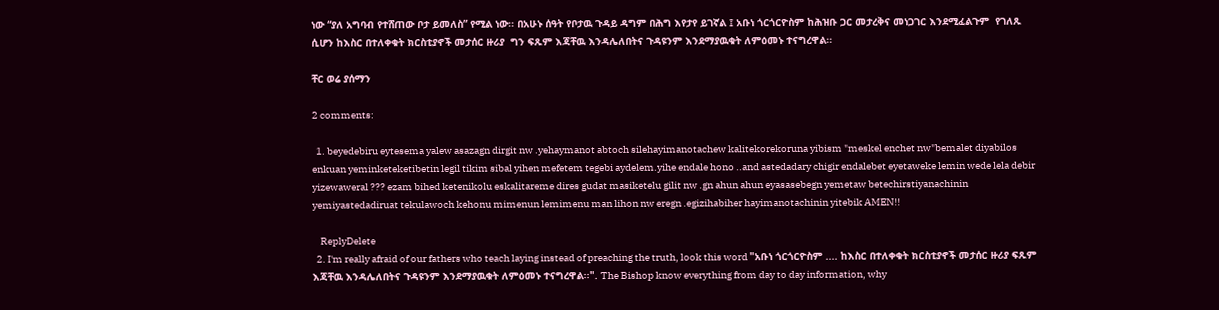ነው “ያለ አግባብ የተሸጠው ቦታ ይመለስ” የሚል ነው፡፡ በአሁኑ ሰዓት የቦታዉ ጉዳይ ዳግም በሕግ እየታየ ይገኛል ፤ አቡነ ጎርጎርዮስም ከሕዝቡ ጋር መታረቅና መነጋገር እንደሚፈልጉም  የገለጹ ሲሆን ከእስር በተለቀቁት ክርስቲያኖች መታሰር ዙሪያ  ግን ፍጹም እጃቸዉ እንዳሌለበትና ጉዳዩንም እንደማያዉቁት ለምዕመኑ ተናግረዋል፡፡

ቸር ወሬ ያሰማን

2 comments:

  1. beyedebiru eytesema yalew asazagn dirgit nw .yehaymanot abtoch silehayimanotachew kalitekorekoruna yibism "meskel enchet nw"bemalet diyabilos enkuan yeminketeketibetin legil tikim sibal yihen mefetem tegebi aydelem.yihe endale hono ..and astedadary chigir endalebet eyetaweke lemin wede lela debir yizewaweral ??? ezam bihed ketenikolu eskalitareme dires gudat masiketelu gilit nw .gn ahun ahun eyasasebegn yemetaw betechirstiyanachinin yemiyastedadiruat tekulawoch kehonu mimenun lemimenu man lihon nw eregn .egizihabiher hayimanotachinin yitebik AMEN!!

    ReplyDelete
  2. I'm really afraid of our fathers who teach laying instead of preaching the truth, look this word "አቡነ ጎርጎርዮስም .... ከእስር በተለቀቁት ክርስቲያኖች መታሰር ዙሪያ ፍጹም እጃቸዉ እንዳሌለበትና ጉዳዩንም እንደማያዉቁት ለምዕመኑ ተናግረዋል፡፡". The Bishop know everything from day to day information, why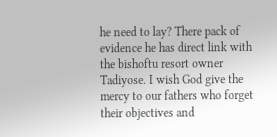he need to lay? There pack of evidence he has direct link with the bishoftu resort owner Tadiyose. I wish God give the mercy to our fathers who forget their objectives and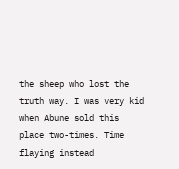the sheep who lost the truth way. I was very kid when Abune sold this place two-times. Time flaying instead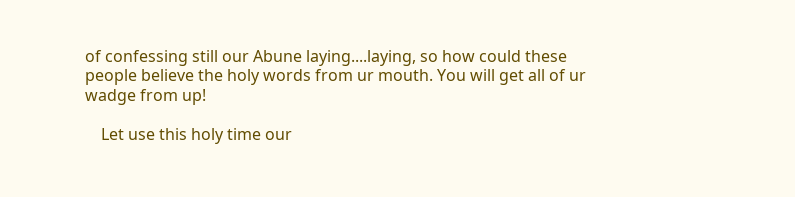of confessing still our Abune laying....laying, so how could these people believe the holy words from ur mouth. You will get all of ur wadge from up!

    Let use this holy time our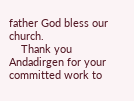father God bless our church.
    Thank you Andadirgen for your committed work to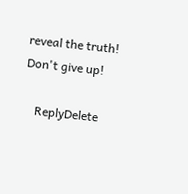reveal the truth! Don't give up!

    ReplyDelete